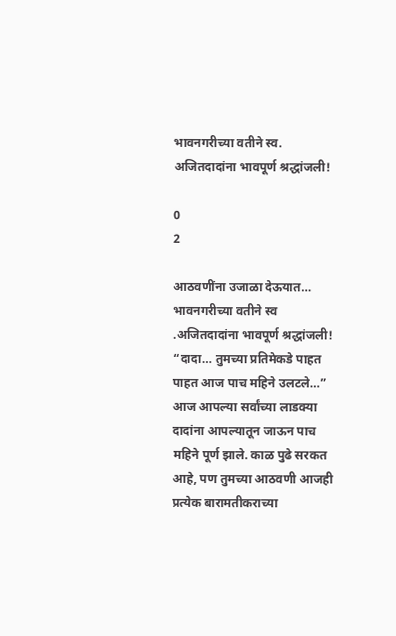भावनगरीच्या वतीने स्व. अजितदादांना भावपूर्ण श्रद्धांजली!

0
2

आठवणींना उजाळा देऊयात…
भावनगरीच्या वतीने स्व .अजितदादांना भावपूर्ण श्रद्धांजली!
“दादा… तुमच्या प्रतिमेकडे पाहत पाहत आज पाच महिने उलटले…”
आज आपल्या सर्वांच्या लाडक्या दादांना आपल्यातून जाऊन पाच महिने पूर्ण झाले. काळ पुढे सरकत आहे, पण तुमच्या आठवणी आजही प्रत्येक बारामतीकराच्या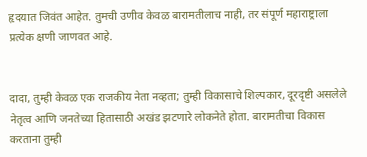हृदयात जिवंत आहेत. तुमची उणीव केवळ बारामतीलाच नाही, तर संपूर्ण महाराष्ट्राला प्रत्येक क्षणी जाणवत आहे.


दादा, तुम्ही केवळ एक राजकीय नेता नव्हता; तुम्ही विकासाचे शिल्पकार, दूरदृष्टी असलेले नेतृत्व आणि जनतेच्या हितासाठी अखंड झटणारे लोकनेते होता. बारामतीचा विकास करताना तुम्ही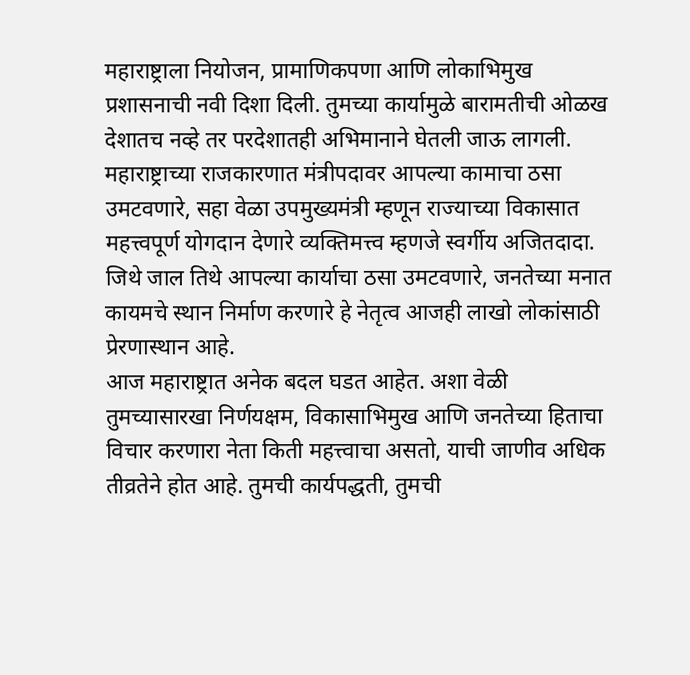महाराष्ट्राला नियोजन, प्रामाणिकपणा आणि लोकाभिमुख प्रशासनाची नवी दिशा दिली. तुमच्या कार्यामुळे बारामतीची ओळख देशातच नव्हे तर परदेशातही अभिमानाने घेतली जाऊ लागली.
महाराष्ट्राच्या राजकारणात मंत्रीपदावर आपल्या कामाचा ठसा उमटवणारे, सहा वेळा उपमुख्यमंत्री म्हणून राज्याच्या विकासात महत्त्वपूर्ण योगदान देणारे व्यक्तिमत्त्व म्हणजे स्वर्गीय अजितदादा. जिथे जाल तिथे आपल्या कार्याचा ठसा उमटवणारे, जनतेच्या मनात कायमचे स्थान निर्माण करणारे हे नेतृत्व आजही लाखो लोकांसाठी प्रेरणास्थान आहे.
आज महाराष्ट्रात अनेक बदल घडत आहेत. अशा वेळी तुमच्यासारखा निर्णयक्षम, विकासाभिमुख आणि जनतेच्या हिताचा विचार करणारा नेता किती महत्त्वाचा असतो, याची जाणीव अधिक तीव्रतेने होत आहे. तुमची कार्यपद्धती, तुमची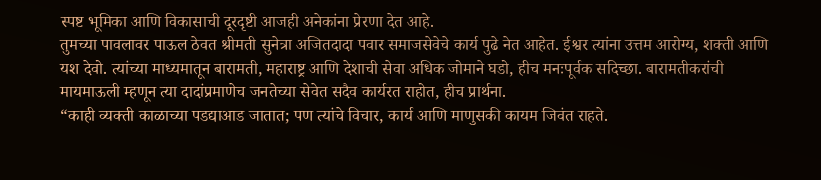स्पष्ट भूमिका आणि विकासाची दूरदृष्टी आजही अनेकांना प्रेरणा देत आहे.
तुमच्या पावलावर पाऊल ठेवत श्रीमती सुनेत्रा अजितदादा पवार समाजसेवेचे कार्य पुढे नेत आहेत. ईश्वर त्यांना उत्तम आरोग्य, शक्ती आणि यश देवो. त्यांच्या माध्यमातून बारामती, महाराष्ट्र आणि देशाची सेवा अधिक जोमाने घडो, हीच मनःपूर्वक सदिच्छा. बारामतीकरांची मायमाऊली म्हणून त्या दादांप्रमाणेच जनतेच्या सेवेत सदैव कार्यरत राहोत, हीच प्रार्थना.
“काही व्यक्ती काळाच्या पडद्याआड जातात; पण त्यांचे विचार, कार्य आणि माणुसकी कायम जिवंत राहते.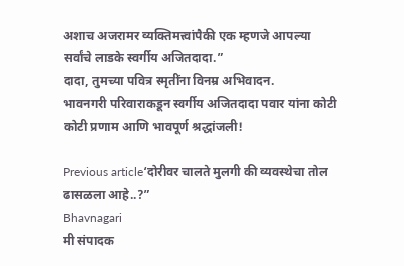अशाच अजरामर व्यक्तिमत्त्वांपैकी एक म्हणजे आपल्या सर्वांचे लाडके स्वर्गीय अजितदादा.”
दादा, तुमच्या पवित्र स्मृतींना विनम्र अभिवादन.
भावनगरी परिवाराकडून स्वर्गीय अजितदादा पवार यांना कोटी कोटी प्रणाम आणि भावपूर्ण श्रद्धांजली!

Previous article‘दोरीवर चालते मुलगी की व्यवस्थेचा तोल ढासळला आहे..?”
Bhavnagari
मी संपादक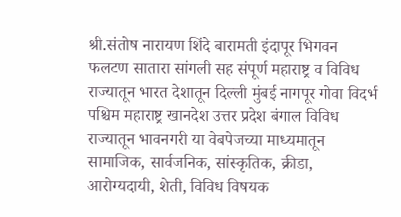श्री.संतोष नारायण शिंदे बारामती इंदापूर भिगवन फलटण सातारा सांगली सह संपूर्ण महाराष्ट्र व विविध राज्यातून भारत देशातून दिल्ली मुंबई नागपूर गोवा विदर्भ पश्चिम महाराष्ट्र खानदेश उत्तर प्रदेश बंगाल विविध राज्यातून भावनगरी या वेबपेजच्या माध्यमातून सामाजिक, सार्वजनिक, सांस्कृतिक, क्रीडा, आरोग्यदायी, शेती, विविध विषयक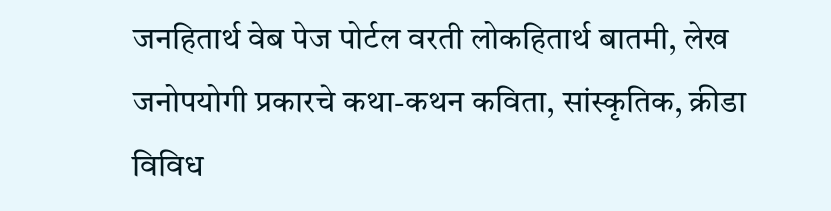जनहितार्थ वेब पेज पोर्टल वरती लोकहितार्थ बातमी, लेख जनोपयोगी प्रकारचे कथा-कथन कविता, सांस्कृतिक, क्रीडा विविध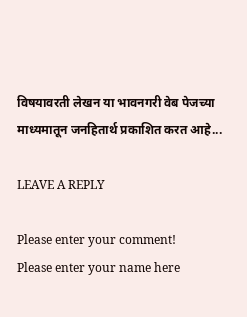विषयावरती लेखन या भावनगरी वेब पेजच्या माध्यमातून जनहितार्थ प्रकाशित करत आहे...

LEAVE A REPLY

Please enter your comment!
Please enter your name here